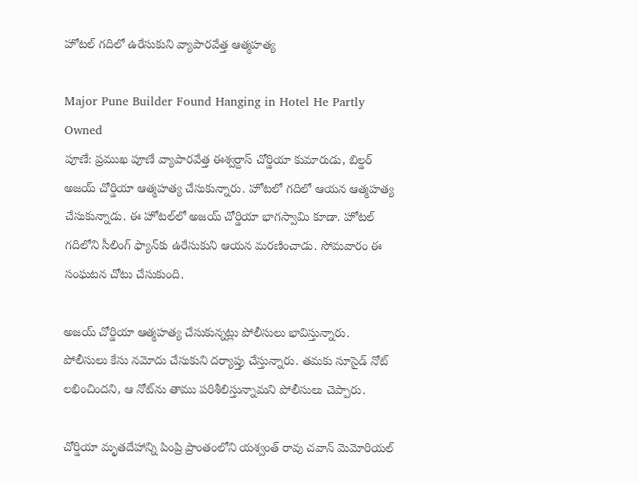హోటల్ గదిలో ఉరేసుకుని వ్యాపారవేత్త ఆత్మహత్య

Major Pune Builder Found Hanging in Hotel He Partly Owned
పూణే: ప్రముఖ పూణే వ్యాపారవేత్త ఈశ్వర్దాస్ చోర్డియా కుమారుడు, బిల్డర్ అజయ్ చోర్డియా ఆత్మహత్య చేసుకున్నారు. హోటలో గదిలో ఆయన ఆత్మహత్య చేసుకున్నాడు. ఈ హోటల్‌లో అజయ్ చోర్డియా భాగస్వామి కూడా. హోటల్ గదిలోని సీలింగ్ ఫ్యాన్‌కు ఉరేసుకుని ఆయన మరణించాడు. సోమవారం ఈ సంఘటన చోటు చేసుకుంది.

అజయ్ చోర్డియా ఆత్మహత్య చేసుకున్నట్లు పోలీసులు భావిస్తున్నారు. పోలీసులు కేసు నమోదు చేసుకుని దర్యాప్తు చేస్తున్నారు. తమకు సూసైడ్ నోట్ లభించిందని, ఆ నోట్‌ను తాము పరిశీలిస్తున్నామని పోలీసులు చెప్పారు.

చోర్డియా మృతదేహాన్ని పింప్రి ప్రాంతంలోని యశ్వంత్ రావు చవాన్ మెమోరియల్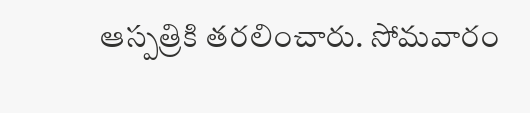ఆస్పత్రికి తరలించారు. సోమవారం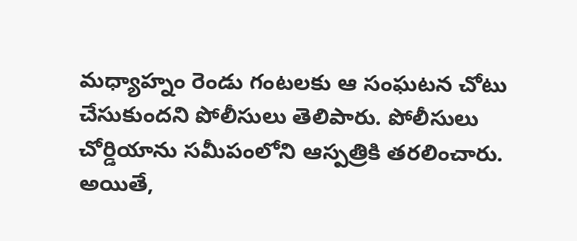మధ్యాహ్నం రెండు గంటలకు ఆ సంఘటన చోటు చేసుకుందని పోలీసులు తెలిపారు. పోలీసులు చోర్డియాను సమీపంలోని ఆస్పత్రికి తరలించారు. అయితే,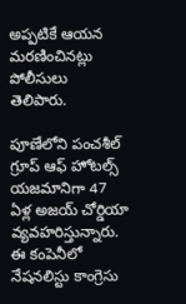అప్పటికే ఆయన మరణించినట్లు పోలీసులు తెలిపారు.

పూణేలోని పంచశీల్ గ్రూప్ ఆఫ్ హోటల్స్ యజమానిగా 47 ఏళ్ల అజయ్ చోర్డియా వ్యవహరిస్తున్నారు. ఈ కంపెనీలో నేషనలిస్టు కాంగ్రెసు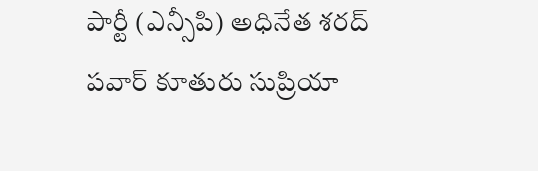పార్టీ (ఎన్సీపి) అధినేత శరద్ పవార్ కూతురు సుప్రియా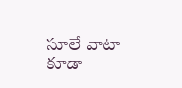సూలే వాటా కూడా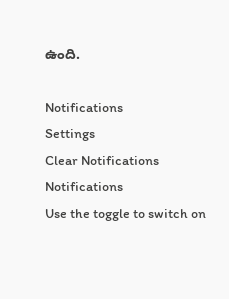ఉంది.

Notifications
Settings
Clear Notifications
Notifications
Use the toggle to switch on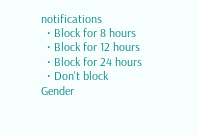notifications
  • Block for 8 hours
  • Block for 12 hours
  • Block for 24 hours
  • Don't block
Gender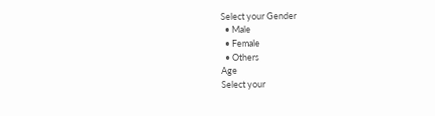Select your Gender
  • Male
  • Female
  • Others
Age
Select your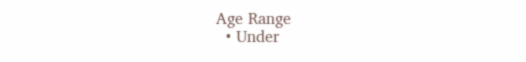Age Range
  • Under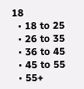18
  • 18 to 25
  • 26 to 35
  • 36 to 45
  • 45 to 55
  • 55+